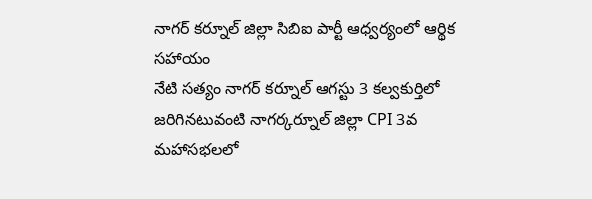నాగర్ కర్నూల్ జిల్లా సిబిఐ పార్టీ ఆధ్వర్యంలో ఆర్థిక సహాయం
నేటి సత్యం నాగర్ కర్నూల్ ఆగస్టు 3 కల్వకుర్తిలో జరిగినటువంటి నాగర్కర్నూల్ జిల్లా CPI 3వ మహాసభలలో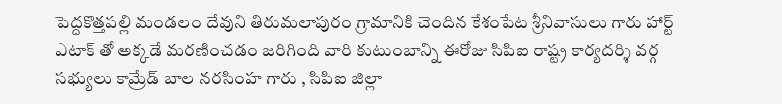పెద్దకొత్తపల్లి మండలం దేవుని తిరుమలాపురం గ్రామానికి చెందిన కేశంపేట శ్రీనివాసులు గారు హార్ట్ ఎటాక్ తో అక్కడే మరణించడం జరిగింది వారి కుటుంబాన్ని ఈరోజు సిపిఐ రాష్ట్ర కార్యదర్శి వర్గ సభ్యులు కామ్రేడ్ బాల నరసింహ గారు , సిపిఐ జిల్లా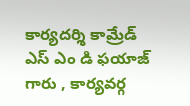కార్యదర్శి కామ్రేడ్ ఎస్ ఎం డి ఫయాజ్ గారు , కార్యవర్గ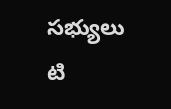సభ్యులు టి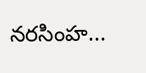నరసింహ...